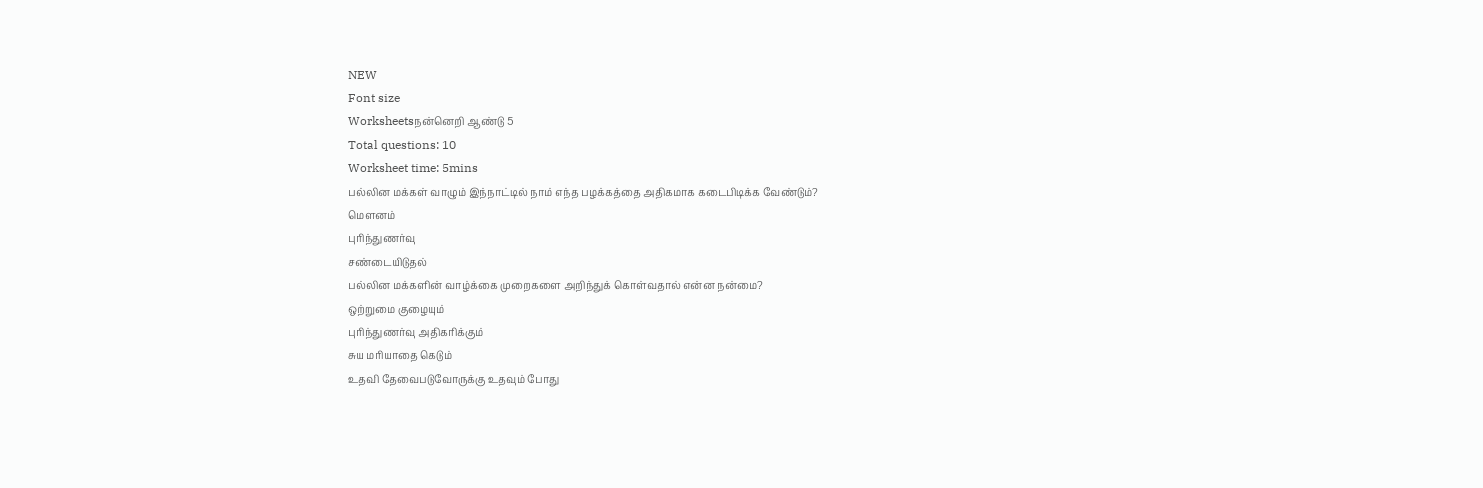NEW
Font size
Worksheetsநன்னெறி ஆண்டு 5
Total questions: 10
Worksheet time: 5mins
பல்லின மக்கள் வாழும் இந்நாட்டில் நாம் எந்த பழக்கத்தை அதிகமாக கடைபிடிக்க வேண்டும்?
மௌனம்
புரிந்துணர்வு
சண்டையிடுதல்
பல்லின மக்களின் வாழ்க்கை முறைகளை அறிந்துக் கொள்வதால் என்ன நன்மை?
ஒற்றுமை குழையும்
புரிந்துணர்வு அதிகரிக்கும்
சுய மரியாதை கெடும்
உதவி தேவைபடுவோருக்கு உதவும் போது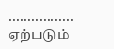................. ஏற்படும்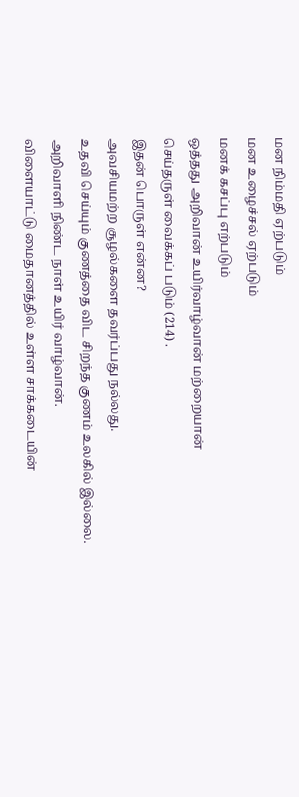மன நிம்மதி ஏற்படும்
மன உழைச்சல் ஏற்படும்
மனக் கசப்பு எற்படும்
ஒத்தது அறிவான் உயிர்வாழ்வான் மற்றையான்
செய்தருள் வைக்கப் படும் (214) .
இதன் பொருள் என்ன?
அவசியமற்ற சூழல்களை தவர்ப்பது நல்லது.
உதவி செய்யும் குணத்தை விட சிறந்த குணம் உலகில் இல்லை.
அறிவாளி நிண்ட நாள் உயிர் வாழ்வான்.
விளையாட்டு மைதானத்தில் உள்ள சாக்கடையின்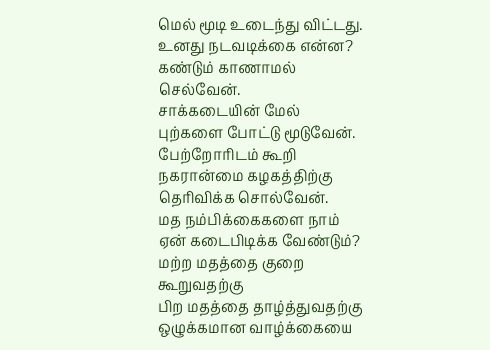மெல் மூடி உடைந்து விட்டது. உனது நடவடிக்கை என்ன?
கண்டும் காணாமல் செல்வேன்.
சாக்கடையின் மேல் புற்களை போட்டு மூடுவேன்.
பேற்றோரிடம் கூறி நகரான்மை கழகத்திற்கு தெரிவிக்க சொல்வேன்.
மத நம்பிக்கைகளை நாம் ஏன் கடைபிடிக்க வேண்டும்?
மற்ற மதத்தை குறை கூறுவதற்கு
பிற மதத்தை தாழ்த்துவதற்கு
ஒழுக்கமான வாழ்க்கையை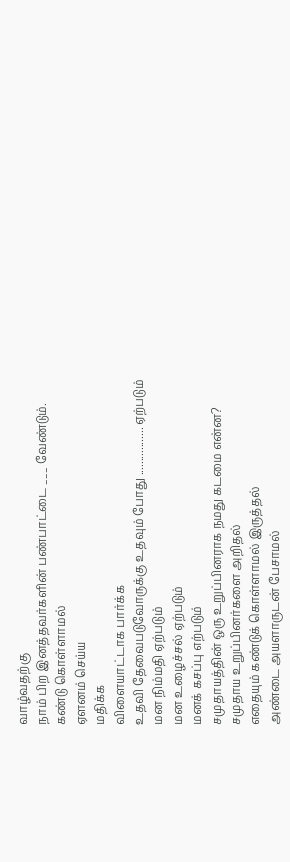வாழ்வதற்கு
நாம் பிற இனத்தவர்களின் பண்பாட்டை ___ வேண்டும்.
கண்டு கொள்ளாமல்
ஏளனம் செய்ய
மதிக்க
விளையாட்டாக பார்க்க
உதவி தேவைபடுவோருக்கு உதவும் போது ................. ஏற்படும்
மன நிம்மதி ஏற்படும்
மன உழைச்சல் ஏற்படும்
மனக் கசப்பு எற்படும்
சமுதாயத்தின் ஒரு உறுப்பினராக நமது கடமை என்ன?
சமுதாய உறுப்பினர்களை அறிதல்
எதையும் கண்டுக் கொள்ளாமல் இருத்தல்
அண்டை அயளாருடன் பேசாமல்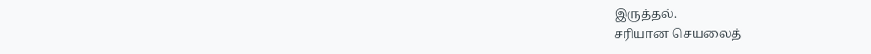இருத்தல்.
சரியான செயலைத்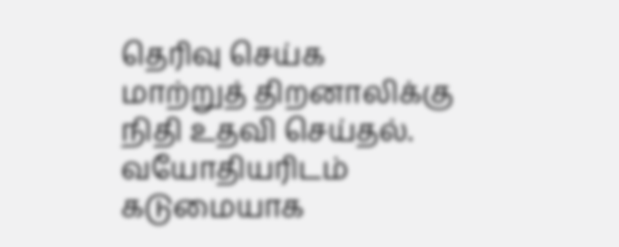தெரிவு செய்க
மாற்றுத் திறனாலிக்கு நிதி உதவி செய்தல்.
வயோதியரிடம் கடுமையாக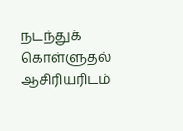நடந்துக் கொள்ளுதல்
ஆசிரியரிடம்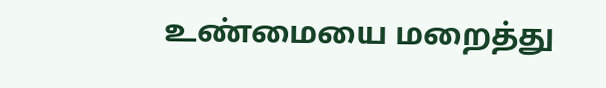உண்மையை மறைத்து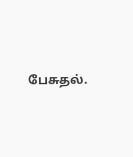பேசுதல்.